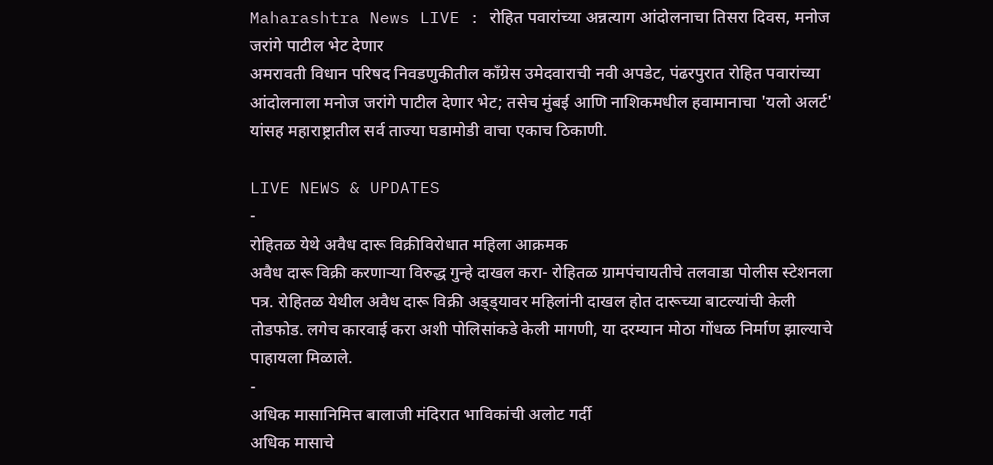Maharashtra News LIVE : रोहित पवारांच्या अन्नत्याग आंदोलनाचा तिसरा दिवस, मनोज जरांगे पाटील भेट देणार
अमरावती विधान परिषद निवडणुकीतील काँग्रेस उमेदवाराची नवी अपडेट, पंढरपुरात रोहित पवारांच्या आंदोलनाला मनोज जरांगे पाटील देणार भेट; तसेच मुंबई आणि नाशिकमधील हवामानाचा 'यलो अलर्ट' यांसह महाराष्ट्रातील सर्व ताज्या घडामोडी वाचा एकाच ठिकाणी.

LIVE NEWS & UPDATES
-
रोहितळ येथे अवैध दारू विक्रीविरोधात महिला आक्रमक
अवैध दारू विक्री करणाऱ्या विरुद्ध गुन्हे दाखल करा- रोहितळ ग्रामपंचायतीचे तलवाडा पोलीस स्टेशनला पत्र. रोहितळ येथील अवैध दारू विक्री अड्ड्यावर महिलांनी दाखल होत दारूच्या बाटल्यांची केली तोडफोड. लगेच कारवाई करा अशी पोलिसांकडे केली मागणी, या दरम्यान मोठा गोंधळ निर्माण झाल्याचे पाहायला मिळाले.
-
अधिक मासानिमित्त बालाजी मंदिरात भाविकांची अलोट गर्दी
अधिक मासाचे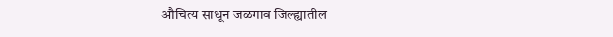औचित्य साधून जळगाव जिल्ह्यातील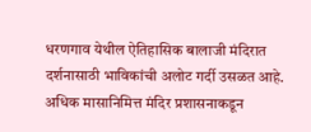धरणगाव येथील ऐतिहासिक बालाजी मंदिरात दर्शनासाठी भाविकांची अलोट गर्दी उसळत आहे. अधिक मासानिमित्त मंदिर प्रशासनाकडून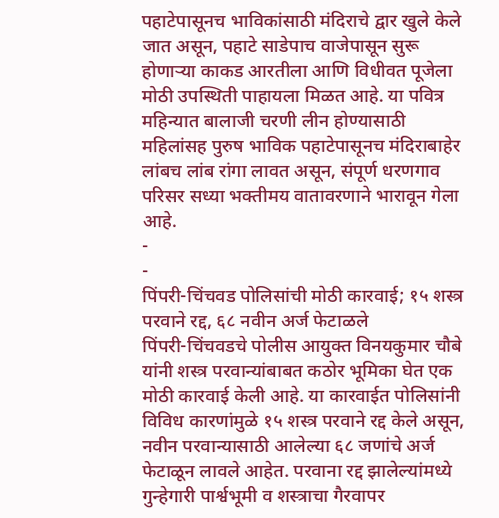पहाटेपासूनच भाविकांसाठी मंदिराचे द्वार खुले केले जात असून, पहाटे साडेपाच वाजेपासून सुरू होणाऱ्या काकड आरतीला आणि विधीवत पूजेला मोठी उपस्थिती पाहायला मिळत आहे. या पवित्र महिन्यात बालाजी चरणी लीन होण्यासाठी महिलांसह पुरुष भाविक पहाटेपासूनच मंदिराबाहेर लांबच लांब रांगा लावत असून, संपूर्ण धरणगाव परिसर सध्या भक्तीमय वातावरणाने भारावून गेला आहे.
-
-
पिंपरी-चिंचवड पोलिसांची मोठी कारवाई; १५ शस्त्र परवाने रद्द, ६८ नवीन अर्ज फेटाळले
पिंपरी-चिंचवडचे पोलीस आयुक्त विनयकुमार चौबे यांनी शस्त्र परवान्यांबाबत कठोर भूमिका घेत एक मोठी कारवाई केली आहे. या कारवाईत पोलिसांनी विविध कारणांमुळे १५ शस्त्र परवाने रद्द केले असून, नवीन परवान्यासाठी आलेल्या ६८ जणांचे अर्ज फेटाळून लावले आहेत. परवाना रद्द झालेल्यांमध्ये गुन्हेगारी पार्श्वभूमी व शस्त्राचा गैरवापर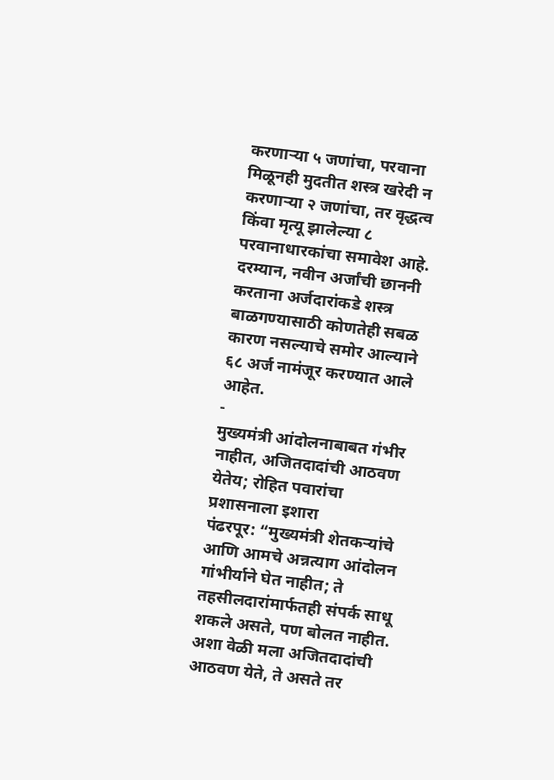करणाऱ्या ५ जणांचा, परवाना मिळूनही मुदतीत शस्त्र खरेदी न करणाऱ्या २ जणांचा, तर वृद्धत्व किंवा मृत्यू झालेल्या ८ परवानाधारकांचा समावेश आहे. दरम्यान, नवीन अर्जांची छाननी करताना अर्जदारांकडे शस्त्र बाळगण्यासाठी कोणतेही सबळ कारण नसल्याचे समोर आल्याने ६८ अर्ज नामंजूर करण्यात आले आहेत.
-
मुख्यमंत्री आंदोलनाबाबत गंभीर नाहीत, अजितदादांची आठवण येतेय; रोहित पवारांचा प्रशासनाला इशारा
पंढरपूर: “मुख्यमंत्री शेतकऱ्यांचे आणि आमचे अन्नत्याग आंदोलन गांभीर्याने घेत नाहीत; ते तहसीलदारांमार्फतही संपर्क साधू शकले असते, पण बोलत नाहीत. अशा वेळी मला अजितदादांची आठवण येते, ते असते तर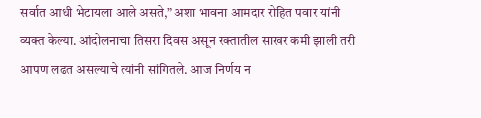सर्वात आधी भेटायला आले असते,” अशा भावना आमदार रोहित पवार यांनी व्यक्त केल्या. आंदोलनाचा तिसरा दिवस असून रक्तातील साखर कमी झाली तरी आपण लढत असल्याचे त्यांनी सांगितले. आज निर्णय न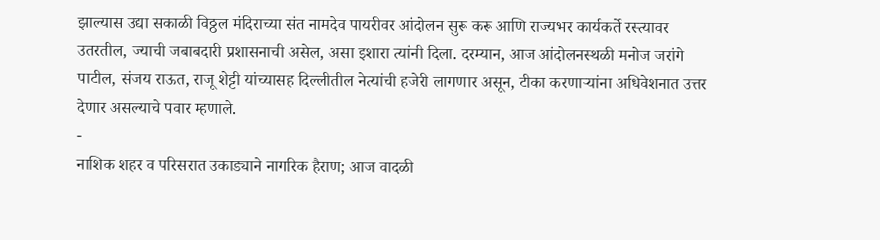झाल्यास उद्या सकाळी विठ्ठल मंदिराच्या संत नामदेव पायरीवर आंदोलन सुरू करू आणि राज्यभर कार्यकर्ते रस्त्यावर उतरतील, ज्याची जबाबदारी प्रशासनाची असेल, असा इशारा त्यांनी दिला. दरम्यान, आज आंदोलनस्थळी मनोज जरांगे पाटील, संजय राऊत, राजू शेट्टी यांच्यासह दिल्लीतील नेत्यांची हजेरी लागणार असून, टीका करणाऱ्यांना अधिवेशनात उत्तर देणार असल्याचे पवार म्हणाले.
-
नाशिक शहर व परिसरात उकाड्याने नागरिक हैराण; आज वादळी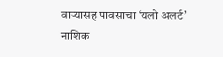वाऱ्यासह पावसाचा ‘यलो अलर्ट’
नाशिक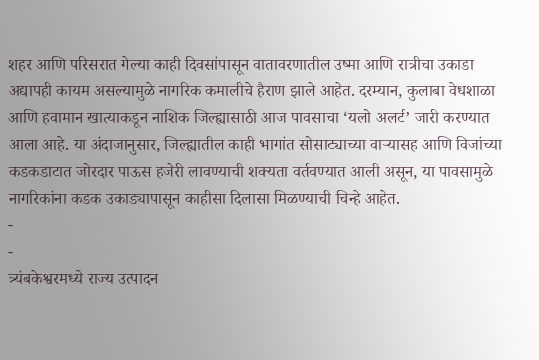शहर आणि परिसरात गेल्या काही दिवसांपासून वातावरणातील उष्मा आणि रात्रीचा उकाडा अद्यापही कायम असल्यामुळे नागरिक कमालीचे हैराण झाले आहेत. दरम्यान, कुलाबा वेधशाळा आणि हवामान खात्याकडून नाशिक जिल्ह्यासाठी आज पावसाचा ‘यलो अलर्ट’ जारी करण्यात आला आहे. या अंदाजानुसार, जिल्ह्यातील काही भागांत सोसाट्याच्या वाऱ्यासह आणि विजांच्या कडकडाटात जोरदार पाऊस हजेरी लावण्याची शक्यता वर्तवण्यात आली असून, या पावसामुळे नागरिकांना कडक उकाड्यापासून काहीसा दिलासा मिळण्याची चिन्हे आहेत.
-
-
त्र्यंबकेश्वरमध्ये राज्य उत्पादन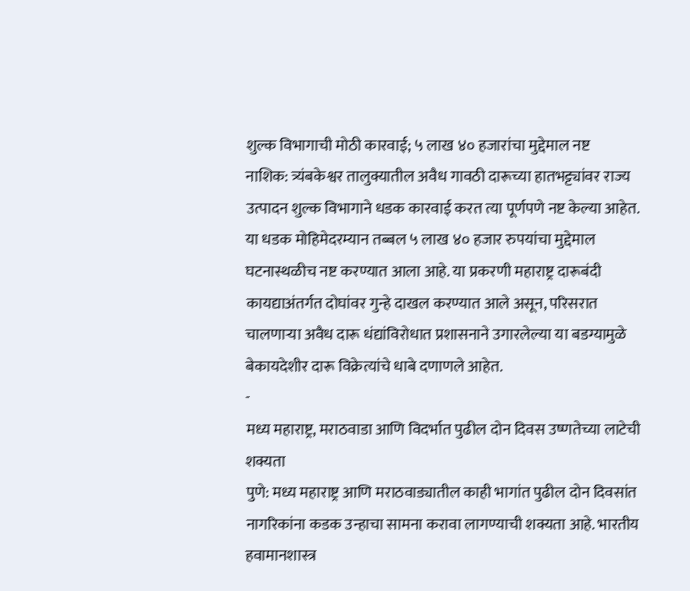शुल्क विभागाची मोठी कारवाई; ५ लाख ४० हजारांचा मुद्देमाल नष्ट
नाशिक: त्र्यंबकेश्वर तालुक्यातील अवैध गावठी दारूच्या हातभट्ट्यांवर राज्य उत्पादन शुल्क विभागाने धडक कारवाई करत त्या पूर्णपणे नष्ट केल्या आहेत. या धडक मोहिमेदरम्यान तब्बल ५ लाख ४० हजार रुपयांचा मुद्देमाल घटनास्थळीच नष्ट करण्यात आला आहे. या प्रकरणी महाराष्ट्र दारूबंदी कायद्याअंतर्गत दोघांवर गुन्हे दाखल करण्यात आले असून, परिसरात चालणाऱ्या अवैध दारू धंद्यांविरोधात प्रशासनाने उगारलेल्या या बडग्यामुळे बेकायदेशीर दारू विक्रेत्यांचे धाबे दणाणले आहेत.
-
मध्य महाराष्ट्र, मराठवाडा आणि विदर्भात पुढील दोन दिवस उष्णतेच्या लाटेची शक्यता
पुणे: मध्य महाराष्ट्र आणि मराठवाड्यातील काही भागांत पुढील दोन दिवसांत नागरिकांना कडक उन्हाचा सामना करावा लागण्याची शक्यता आहे. भारतीय हवामानशास्त्र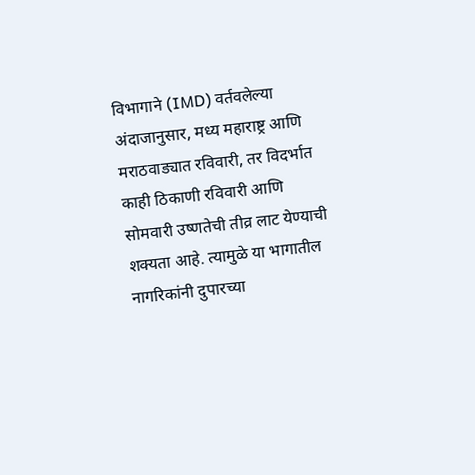विभागाने (IMD) वर्तवलेल्या अंदाजानुसार, मध्य महाराष्ट्र आणि मराठवाड्यात रविवारी, तर विदर्भात काही ठिकाणी रविवारी आणि सोमवारी उष्णतेची तीव्र लाट येण्याची शक्यता आहे. त्यामुळे या भागातील नागरिकांनी दुपारच्या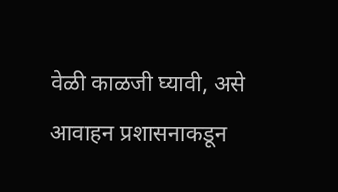वेळी काळजी घ्यावी, असे आवाहन प्रशासनाकडून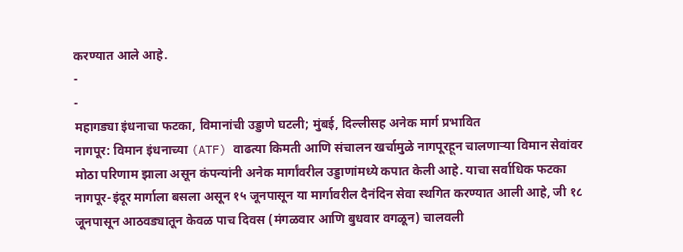करण्यात आले आहे.
-
-
महागड्या इंधनाचा फटका, विमानांची उड्डाणे घटली; मुंबई, दिल्लीसह अनेक मार्ग प्रभावित
नागपूर: विमान इंधनाच्या (ATF) वाढत्या किमती आणि संचालन खर्चामुळे नागपूरहून चालणाऱ्या विमान सेवांवर मोठा परिणाम झाला असून कंपन्यांनी अनेक मार्गांवरील उड्डाणांमध्ये कपात केली आहे. याचा सर्वाधिक फटका नागपूर-इंदूर मार्गाला बसला असून १५ जूनपासून या मार्गावरील दैनंदिन सेवा स्थगित करण्यात आली आहे, जी १८ जूनपासून आठवड्यातून केवळ पाच दिवस (मंगळवार आणि बुधवार वगळून) चालवली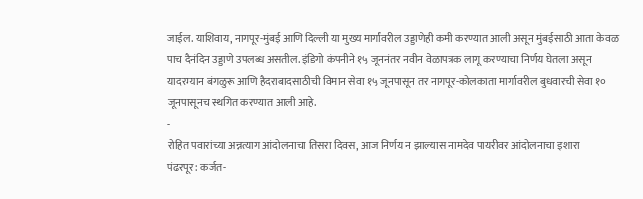जाईल. याशिवाय, नागपूर-मुंबई आणि दिल्ली या मुख्य मार्गांवरील उड्डाणेही कमी करण्यात आली असून मुंबईसाठी आता केवळ पाच दैनंदिन उड्डाणे उपलब्ध असतील. इंडिगो कंपनीने १५ जूननंतर नवीन वेळापत्रक लागू करण्याचा निर्णय घेतला असून यादरम्यान बंगळुरू आणि हैदराबादसाठीची विमान सेवा १५ जूनपासून तर नागपूर-कोलकाता मार्गावरील बुधवारची सेवा १० जूनपासूनच स्थगित करण्यात आली आहे.
-
रोहित पवारांच्या अन्नत्याग आंदोलनाचा तिसरा दिवस, आज निर्णय न झाल्यास नामदेव पायरीवर आंदोलनाचा इशारा
पंढरपूर: कर्जत-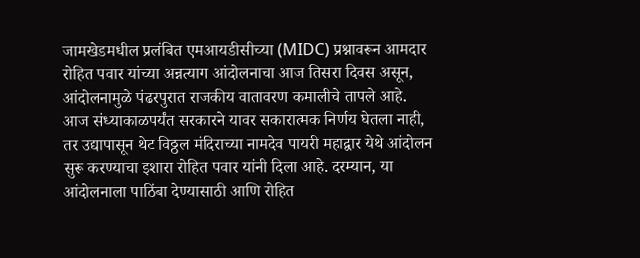जामखेडमधील प्रलंबित एमआयडीसीच्या (MIDC) प्रश्नावरून आमदार रोहित पवार यांच्या अन्नत्याग आंदोलनाचा आज तिसरा दिवस असून, आंदोलनामुळे पंढरपुरात राजकीय वातावरण कमालीचे तापले आहे. आज संध्याकाळपर्यंत सरकारने यावर सकारात्मक निर्णय घेतला नाही, तर उद्यापासून थेट विठ्ठल मंदिराच्या नामदेव पायरी महाद्वार येथे आंदोलन सुरू करण्याचा इशारा रोहित पवार यांनी दिला आहे. दरम्यान, या आंदोलनाला पाठिंबा देण्यासाठी आणि रोहित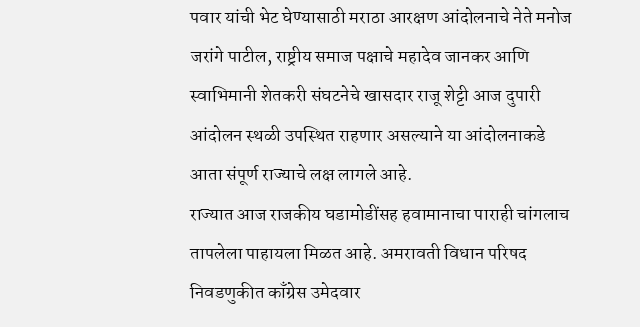पवार यांची भेट घेण्यासाठी मराठा आरक्षण आंदोलनाचे नेते मनोज जरांगे पाटील, राष्ट्रीय समाज पक्षाचे महादेव जानकर आणि स्वाभिमानी शेतकरी संघटनेचे खासदार राजू शेट्टी आज दुपारी आंदोलन स्थळी उपस्थित राहणार असल्याने या आंदोलनाकडे आता संपूर्ण राज्याचे लक्ष लागले आहे.
राज्यात आज राजकीय घडामोडींसह हवामानाचा पाराही चांगलाच तापलेला पाहायला मिळत आहे. अमरावती विधान परिषद निवडणुकीत काँग्रेस उमेदवार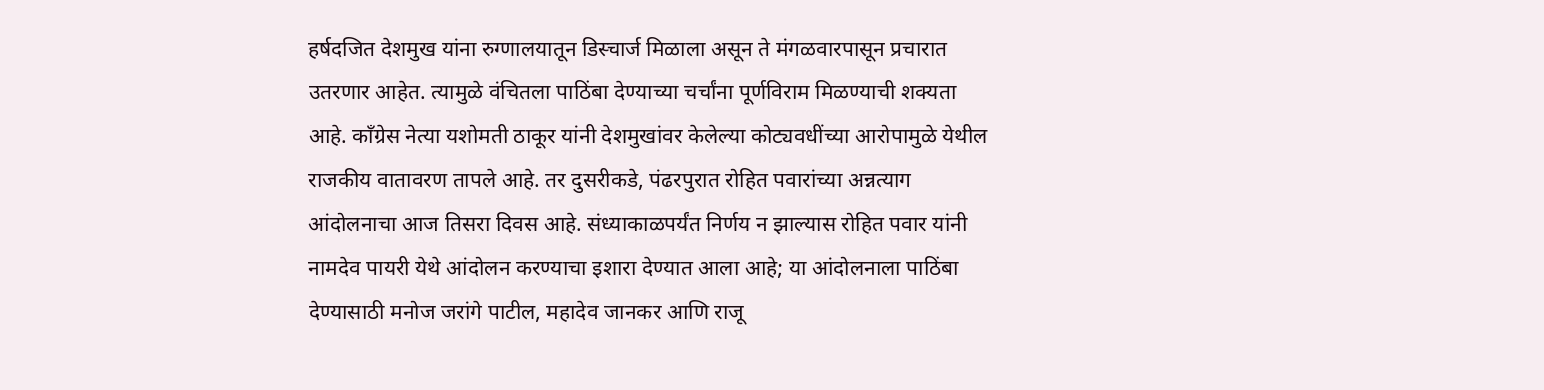हर्षदजित देशमुख यांना रुग्णालयातून डिस्चार्ज मिळाला असून ते मंगळवारपासून प्रचारात उतरणार आहेत. त्यामुळे वंचितला पाठिंबा देण्याच्या चर्चांना पूर्णविराम मिळण्याची शक्यता आहे. काँग्रेस नेत्या यशोमती ठाकूर यांनी देशमुखांवर केलेल्या कोट्यवधींच्या आरोपामुळे येथील राजकीय वातावरण तापले आहे. तर दुसरीकडे, पंढरपुरात रोहित पवारांच्या अन्नत्याग आंदोलनाचा आज तिसरा दिवस आहे. संध्याकाळपर्यंत निर्णय न झाल्यास रोहित पवार यांनी नामदेव पायरी येथे आंदोलन करण्याचा इशारा देण्यात आला आहे; या आंदोलनाला पाठिंबा देण्यासाठी मनोज जरांगे पाटील, महादेव जानकर आणि राजू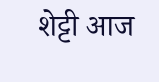शेट्टी आज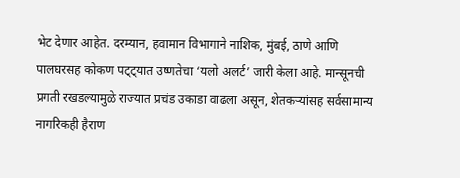भेट देणार आहेत. दरम्यान, हवामान विभागाने नाशिक, मुंबई, ठाणे आणि पालघरसह कोकण पट्ट्यात उष्णतेचा ‘यलो अलर्ट’ जारी केला आहे. मान्सूनची प्रगती रखडल्यामुळे राज्यात प्रचंड उकाडा वाढला असून, शेतकऱ्यांसह सर्वसामान्य नागरिकही हैराण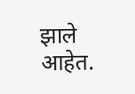झाले आहेत.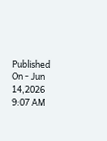Published On - Jun 14,2026 9:07 AM